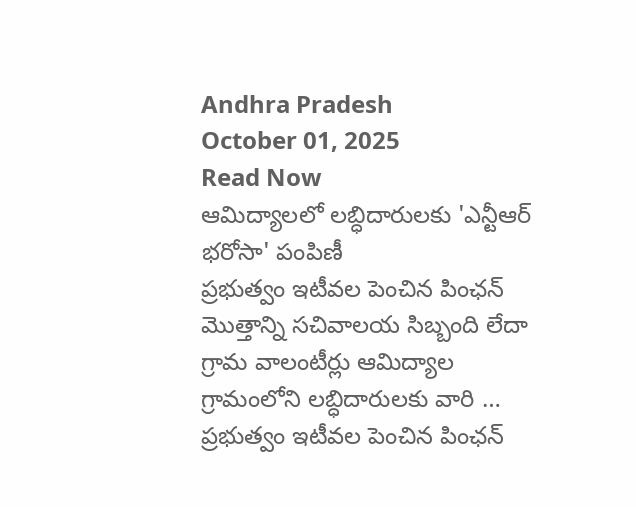Andhra Pradesh
October 01, 2025
Read Now
ఆమిద్యాలలో లబ్ధిదారులకు 'ఎన్టీఆర్ భరోసా' పంపిణీ
ప్రభుత్వం ఇటీవల పెంచిన పింఛన్ మొత్తాన్ని సచివాలయ సిబ్బంది లేదా గ్రామ వాలంటీర్లు ఆమిద్యాల గ్రామంలోని లబ్ధిదారులకు వారి …
ప్రభుత్వం ఇటీవల పెంచిన పింఛన్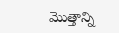మొత్తాన్ని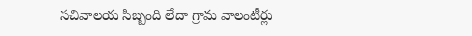సచివాలయ సిబ్బంది లేదా గ్రామ వాలంటీర్లు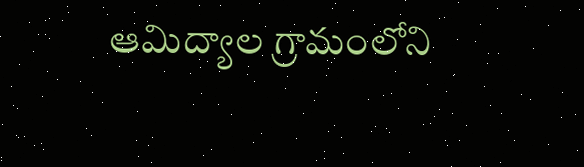ఆమిద్యాల గ్రామంలోని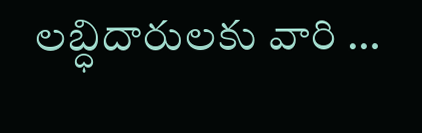లబ్ధిదారులకు వారి …